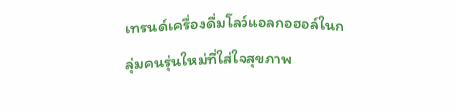เทรนด์เครื่องดื่มโลว์แอลกอฮอล์ในกลุ่มคนรุ่นใหม่ที่ใส่ใจสุขภาพ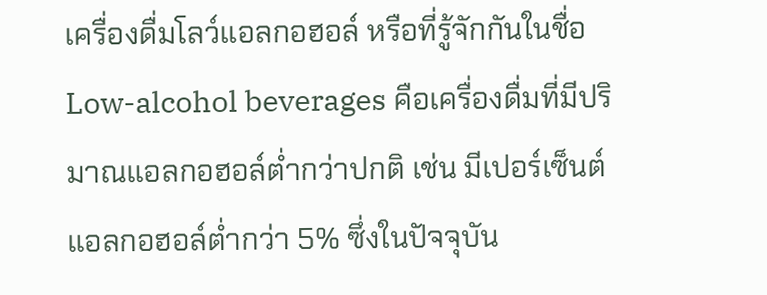เครื่องดื่มโลว์แอลกอฮอล์ หรือที่รู้จักกันในชื่อ Low-alcohol beverages คือเครื่องดื่มที่มีปริมาณแอลกอฮอล์ต่ำกว่าปกติ เช่น มีเปอร์เซ็นต์แอลกอฮอล์ต่ำกว่า 5% ซึ่งในปัจจุบัน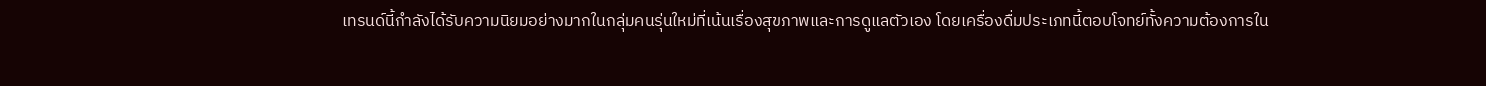เทรนด์นี้กำลังได้รับความนิยมอย่างมากในกลุ่มคนรุ่นใหม่ที่เน้นเรื่องสุขภาพและการดูแลตัวเอง โดยเครื่องดื่มประเภทนี้ตอบโจทย์ทั้งความต้องการใน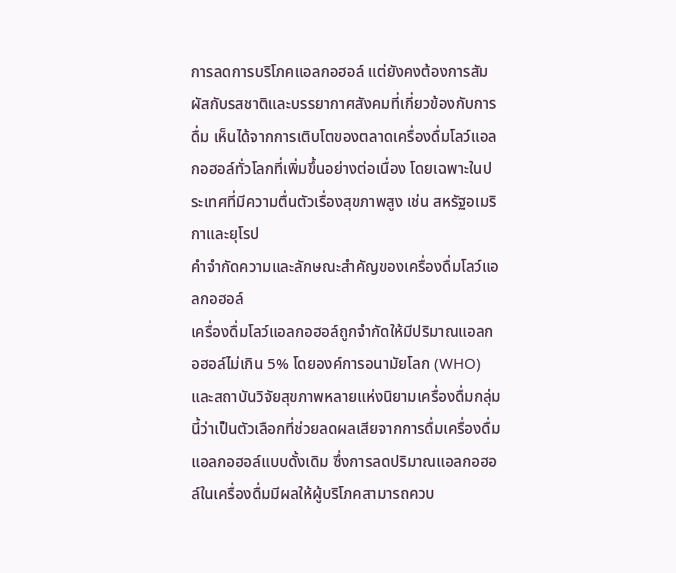การลดการบริโภคแอลกอฮอล์ แต่ยังคงต้องการสัมผัสกับรสชาติและบรรยากาศสังคมที่เกี่ยวข้องกับการดื่ม เห็นได้จากการเติบโตของตลาดเครื่องดื่มโลว์แอลกอฮอล์ทั่วโลกที่เพิ่มขึ้นอย่างต่อเนื่อง โดยเฉพาะในประเทศที่มีความตื่นตัวเรื่องสุขภาพสูง เช่น สหรัฐอเมริกาและยุโรป
คำจำกัดความและลักษณะสำคัญของเครื่องดื่มโลว์แอลกอฮอล์
เครื่องดื่มโลว์แอลกอฮอล์ถูกจำกัดให้มีปริมาณแอลกอฮอล์ไม่เกิน 5% โดยองค์การอนามัยโลก (WHO) และสถาบันวิจัยสุขภาพหลายแห่งนิยามเครื่องดื่มกลุ่มนี้ว่าเป็นตัวเลือกที่ช่วยลดผลเสียจากการดื่มเครื่องดื่มแอลกอฮอล์แบบดั้งเดิม ซึ่งการลดปริมาณแอลกอฮอล์ในเครื่องดื่มมีผลให้ผู้บริโภคสามารถควบ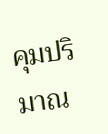คุมปริมาณ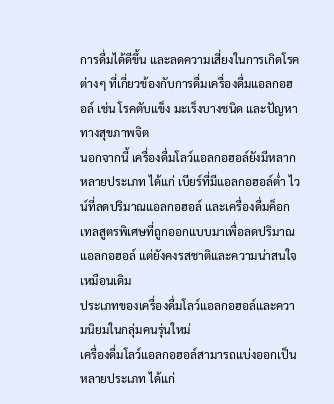การดื่มได้ดีขึ้น และลดความเสี่ยงในการเกิดโรคต่างๆ ที่เกี่ยวข้องกับการดื่มเครื่องดื่มแอลกอฮอล์ เช่น โรคตับแข็ง มะเร็งบางชนิด และปัญหาทางสุขภาพจิต
นอกจากนี้ เครื่องดื่มโลว์แอลกอฮอล์ยังมีหลากหลายประเภท ได้แก่ เบียร์ที่มีแอลกอฮอล์ต่ำ ไวน์ที่ลดปริมาณแอลกอฮอล์ และเครื่องดื่มค็อกเทลสูตรพิเศษที่ถูกออกแบบมาเพื่อลดปริมาณแอลกอฮอล์ แต่ยังคงรสชาติและความน่าสนใจเหมือนเดิม
ประเภทของเครื่องดื่มโลว์แอลกอฮอล์และความนิยมในกลุ่มคนรุ่นใหม่
เครื่องดื่มโลว์แอลกอฮอล์สามารถแบ่งออกเป็นหลายประเภท ได้แก่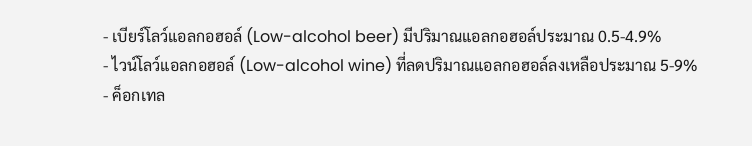- เบียร์โลว์แอลกอฮอล์ (Low-alcohol beer) มีปริมาณแอลกอฮอล์ประมาณ 0.5-4.9%
- ไวน์โลว์แอลกอฮอล์ (Low-alcohol wine) ที่ลดปริมาณแอลกอฮอล์ลงเหลือประมาณ 5-9%
- ค็อกเทล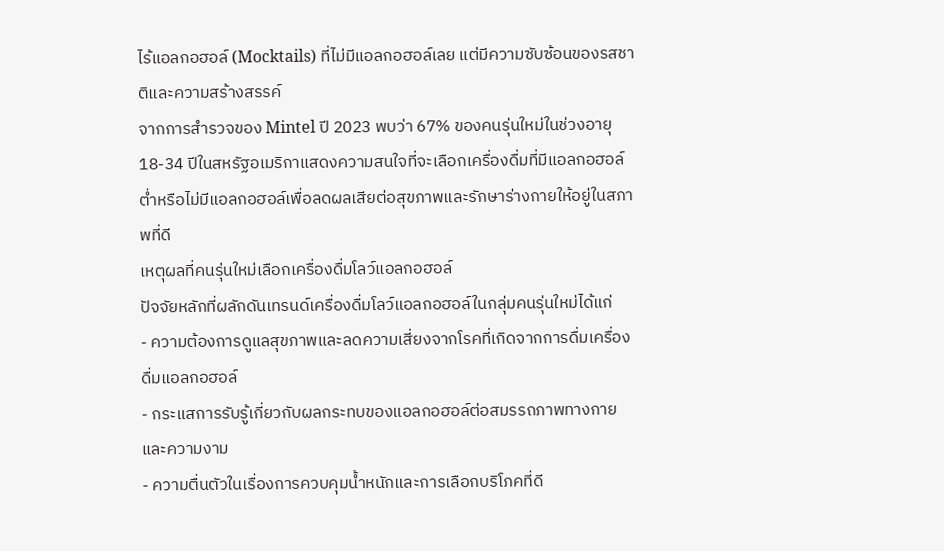ไร้แอลกอฮอล์ (Mocktails) ที่ไม่มีแอลกอฮอล์เลย แต่มีความซับซ้อนของรสชาติและความสร้างสรรค์
จากการสำรวจของ Mintel ปี 2023 พบว่า 67% ของคนรุ่นใหม่ในช่วงอายุ 18-34 ปีในสหรัฐอเมริกาแสดงความสนใจที่จะเลือกเครื่องดื่มที่มีแอลกอฮอล์ต่ำหรือไม่มีแอลกอฮอล์เพื่อลดผลเสียต่อสุขภาพและรักษาร่างกายให้อยู่ในสภาพที่ดี
เหตุผลที่คนรุ่นใหม่เลือกเครื่องดื่มโลว์แอลกอฮอล์
ปัจจัยหลักที่ผลักดันเทรนด์เครื่องดื่มโลว์แอลกอฮอล์ในกลุ่มคนรุ่นใหม่ได้แก่
- ความต้องการดูแลสุขภาพและลดความเสี่ยงจากโรคที่เกิดจากการดื่มเครื่องดื่มแอลกอฮอล์
- กระแสการรับรู้เกี่ยวกับผลกระทบของแอลกอฮอล์ต่อสมรรถภาพทางกายและความงาม
- ความตื่นตัวในเรื่องการควบคุมน้ำหนักและการเลือกบริโภคที่ดี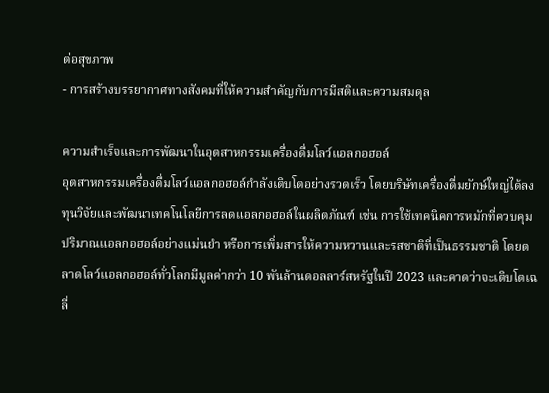ต่อสุขภาพ
- การสร้างบรรยากาศทางสังคมที่ให้ความสำคัญกับการมีสติและความสมดุล

ความสำเร็จและการพัฒนาในอุตสาหกรรมเครื่องดื่มโลว์แอลกอฮอล์
อุตสาหกรรมเครื่องดื่มโลว์แอลกอฮอล์กำลังเติบโตอย่างรวดเร็ว โดยบริษัทเครื่องดื่มยักษ์ใหญ่ได้ลงทุนวิจัยและพัฒนาเทคโนโลยีการลดแอลกอฮอล์ในผลิตภัณฑ์ เช่น การใช้เทคนิคการหมักที่ควบคุมปริมาณแอลกอฮอล์อย่างแม่นยำ หรือการเพิ่มสารให้ความหวานและรสชาติที่เป็นธรรมชาติ โดยตลาดโลว์แอลกอฮอล์ทั่วโลกมีมูลค่ากว่า 10 พันล้านดอลลาร์สหรัฐในปี 2023 และคาดว่าจะเติบโตเฉลี่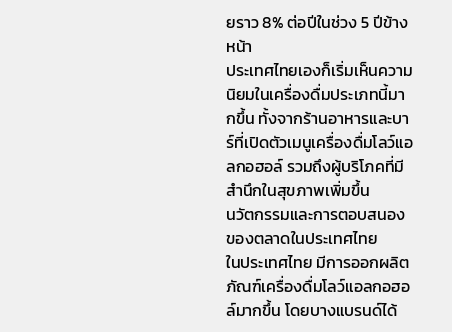ยราว 8% ต่อปีในช่วง 5 ปีข้างหน้า
ประเทศไทยเองก็เริ่มเห็นความนิยมในเครื่องดื่มประเภทนี้มากขึ้น ทั้งจากร้านอาหารและบาร์ที่เปิดตัวเมนูเครื่องดื่มโลว์แอลกอฮอล์ รวมถึงผู้บริโภคที่มีสำนึกในสุขภาพเพิ่มขึ้น
นวัตกรรมและการตอบสนองของตลาดในประเทศไทย
ในประเทศไทย มีการออกผลิตภัณฑ์เครื่องดื่มโลว์แอลกอฮอล์มากขึ้น โดยบางแบรนด์ได้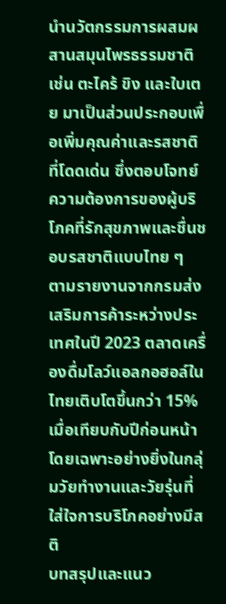นำนวัตกรรมการผสมผสานสมุนไพรธรรมชาติ เช่น ตะไคร้ ขิง และใบเตย มาเป็นส่วนประกอบเพื่อเพิ่มคุณค่าและรสชาติที่โดดเด่น ซึ่งตอบโจทย์ความต้องการของผู้บริโภคที่รักสุขภาพและชื่นชอบรสชาติแบบไทย ๆ
ตามรายงานจากกรมส่งเสริมการค้าระหว่างประเทศในปี 2023 ตลาดเครื่องดื่มโลว์แอลกอฮอล์ในไทยเติบโตขึ้นกว่า 15% เมื่อเทียบกับปีก่อนหน้า โดยเฉพาะอย่างยิ่งในกลุ่มวัยทำงานและวัยรุ่นที่ใส่ใจการบริโภคอย่างมีสติ
บทสรุปและแนว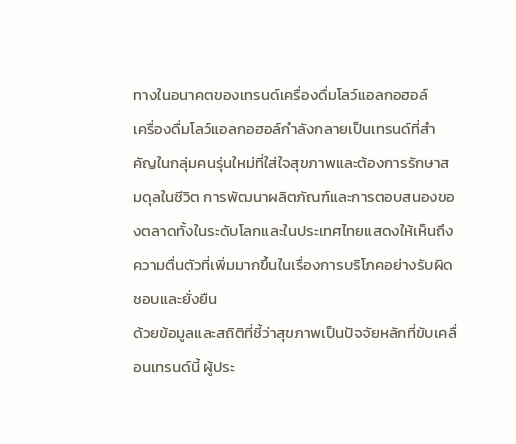ทางในอนาคตของเทรนด์เครื่องดื่มโลว์แอลกอฮอล์
เครื่องดื่มโลว์แอลกอฮอล์กำลังกลายเป็นเทรนด์ที่สำคัญในกลุ่มคนรุ่นใหม่ที่ใส่ใจสุขภาพและต้องการรักษาสมดุลในชีวิต การพัฒนาผลิตภัณฑ์และการตอบสนองของตลาดทั้งในระดับโลกและในประเทศไทยแสดงให้เห็นถึงความตื่นตัวที่เพิ่มมากขึ้นในเรื่องการบริโภคอย่างรับผิดชอบและยั่งยืน
ด้วยข้อมูลและสถิติที่ชี้ว่าสุขภาพเป็นปัจจัยหลักที่ขับเคลื่อนเทรนด์นี้ ผู้ประ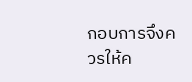กอบการจึงควรให้ค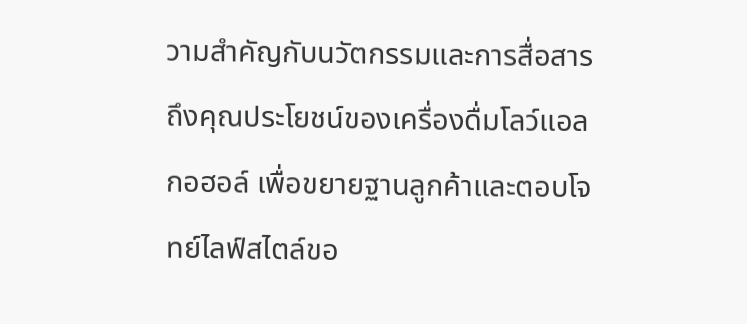วามสำคัญกับนวัตกรรมและการสื่อสารถึงคุณประโยชน์ของเครื่องดื่มโลว์แอลกอฮอล์ เพื่อขยายฐานลูกค้าและตอบโจทย์ไลฟ์สไตล์ขอ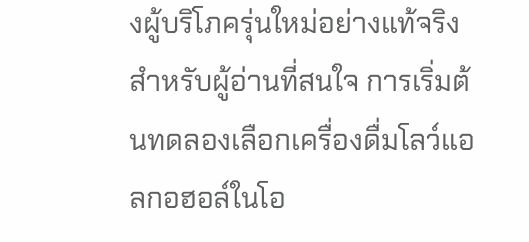งผู้บริโภครุ่นใหม่อย่างแท้จริง
สำหรับผู้อ่านที่สนใจ การเริ่มต้นทดลองเลือกเครื่องดื่มโลว์แอลกอฮอล์ในโอ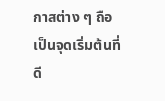กาสต่าง ๆ ถือเป็นจุดเริ่มต้นที่ดี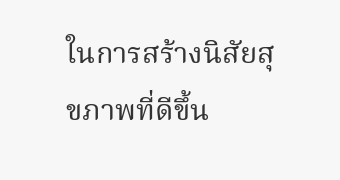ในการสร้างนิสัยสุขภาพที่ดีขึ้น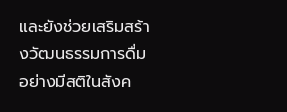และยังช่วยเสริมสร้างวัฒนธรรมการดื่มอย่างมีสติในสังค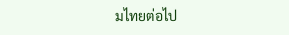มไทยต่อไป